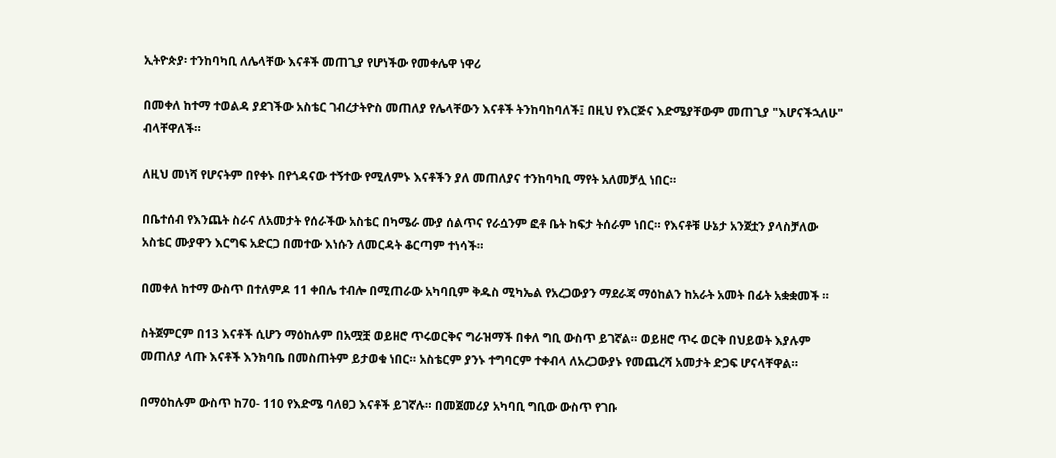ኢትዮጵያ፡ ተንከባካቢ ለሌላቸው እናቶች መጠጊያ የሆነችው የመቀሌዋ ነዋሪ

በመቀለ ከተማ ተወልዳ ያደገችው አስቴር ገብረታትዮስ መጠለያ የሌላቸውን እናቶች ትንከባከባለች፤ በዚህ የእርጅና እድሜያቸውም መጠጊያ "እሆናችኋለሁ" ብላቸዋለች።

ለዚህ መነሻ የሆናትም በየቀኑ በየጎዳናው ተኝተው የሚለምኑ እናቶችን ያለ መጠለያና ተንከባካቢ ማየት አለመቻሏ ነበር።

በቤተሰብ የእንጨት ስራና ለአመታት የሰራችው አስቴር በካሜራ ሙያ ሰልጥና የራሷንም ፎቶ ቤት ከፍታ ትሰራም ነበር። የእናቶቹ ሁኔታ አንጀቷን ያላስቻለው አስቴር ሙያዋን እርግፍ አድርጋ በመተው እነሱን ለመርዳት ቆርጣም ተነሳች።

በመቀለ ከተማ ውስጥ በተለምዶ 11 ቀበሌ ተብሎ በሚጠራው አካባቢም ቅዱስ ሚካኤል የአረጋውያን ማደራጃ ማዕከልን ከአራት አመት በፊት አቋቋመች ።

ስትጀምርም በ13 እናቶች ሲሆን ማዕከሉም በአሟቿ ወይዘሮ ጥሩወርቅና ግራዝማች በቀለ ግቢ ውስጥ ይገኛል። ወይዘሮ ጥሩ ወርቅ በህይወት እያሉም መጠለያ ላጡ እናቶች እንክባቤ በመስጠትም ይታወቁ ነበር። አስቴርም ያንኑ ተግባርም ተቀብላ ለአረጋውያኑ የመጨረሻ አመታት ድጋፍ ሆናላቸዋል።

በማዕከሉም ውስጥ ከ70- 110 የእድሜ ባለፀጋ እናቶች ይገኛሉ። በመጀመሪያ አካባቢ ግቢው ውስጥ የገቡ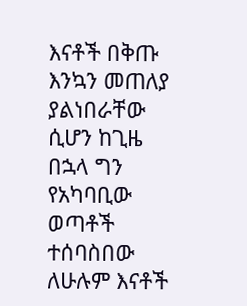እናቶች በቅጡ እንኳን መጠለያ ያልነበራቸው ሲሆን ከጊዜ በኋላ ግን የአካባቢው ወጣቶች ተሰባስበው ለሁሉም እናቶች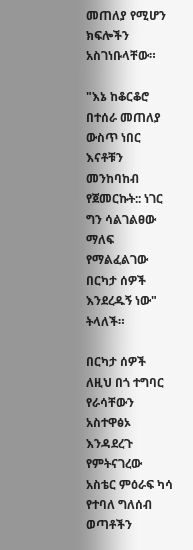መጠለያ የሚሆን ክፍሎችን አስገነቡላቸው።

"እኔ ከቆርቆሮ በተሰራ መጠለያ ውስጥ ነበር እናቶቹን መንከባከብ የጀመርኩት:: ነገር ግን ሳልገልፀው ማለፍ የማልፈልገው በርካታ ሰዎች እንደረዱኝ ነው" ትላለች።

በርካታ ሰዎች ለዚህ በጎ ተግባር የራሳቸውን አስተዋፅኦ እንዳደረጉ የምትናገረው አስቴር ምዕራፍ ካሳ የተባለ ግለሰብ ወጣቶችን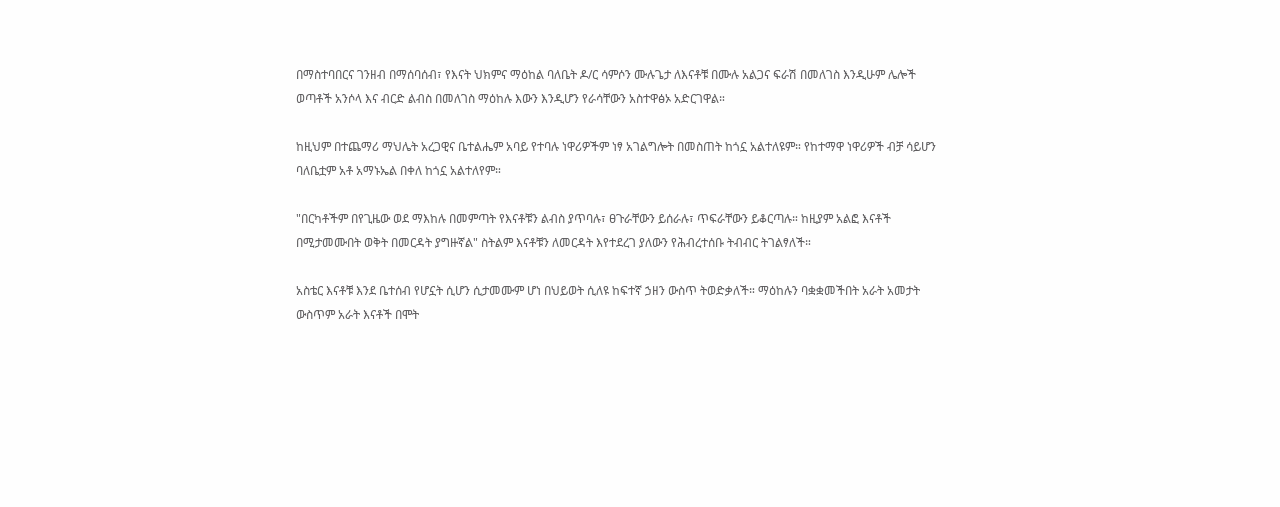በማስተባበርና ገንዘብ በማሰባሰብ፣ የእናት ህክምና ማዕከል ባለቤት ዶ/ር ሳምሶን ሙሉጌታ ለእናቶቹ በሙሉ አልጋና ፍራሽ በመለገስ እንዲሁም ሌሎች ወጣቶች አንሶላ እና ብርድ ልብስ በመለገስ ማዕከሉ እውን እንዲሆን የራሳቸውን አስተዋፅኦ አድርገዋል።

ከዚህም በተጨማሪ ማህሌት አረጋዊና ቤተልሔም አባይ የተባሉ ነዋሪዎችም ነፃ አገልግሎት በመስጠት ከጎኗ አልተለዩም። የከተማዋ ነዋሪዎች ብቻ ሳይሆን ባለቤቷም አቶ አማኑኤል በቀለ ከጎኗ አልተለየም።

"በርካቶችም በየጊዜው ወደ ማእከሉ በመምጣት የእናቶቹን ልብስ ያጥባሉ፣ ፀጉራቸውን ይሰራሉ፣ ጥፍራቸውን ይቆርጣሉ። ከዚያም አልፎ እናቶች በሚታመሙበት ወቅት በመርዳት ያግዙኛል" ስትልም እናቶቹን ለመርዳት እየተደረገ ያለውን የሕብረተሰቡ ትብብር ትገልፃለች።

አስቴር እናቶቹ እንደ ቤተሰብ የሆኗት ሲሆን ሲታመሙም ሆነ በህይወት ሲለዩ ከፍተኛ ኃዘን ውስጥ ትወድቃለች። ማዕከሉን ባቋቋመችበት አራት አመታት ውስጥም አራት እናቶች በሞት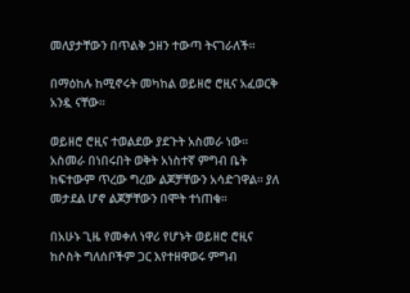መለያታቸውን በጥልቅ ኃዘን ተውጣ ትናገራለች።

በማዕከሉ ከሚኖሩት መካከል ወይዘሮ ሮዚና አፈወርቅ አንዷ ናቸው።

ወይዘሮ ሮዚና ተወልደው ያደጉት አስመራ ነው። አስመራ በነበሩበት ወቅት አነስተኛ ምግብ ቤት ከፍተውም ጥረው ግረው ልጆቻቸውን አሳድገዋል። ያለ መታደል ሆኖ ልጆቻቸውን በሞት ተነጠቁ።

በአሁኑ ጊዜ የመቀለ ነዋሪ የሆኑት ወይዘሮ ሮዚና ከሶስት ግለሰቦችም ጋር እየተዘዋወሩ ምግብ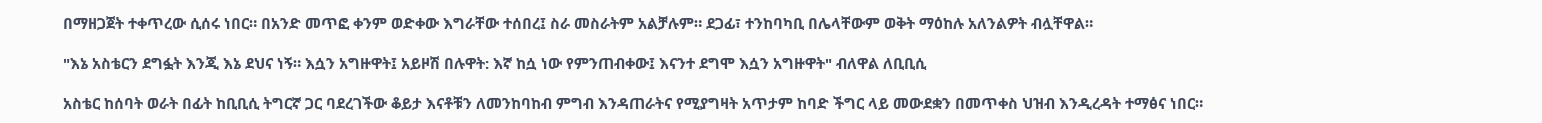በማዘጋጀት ተቀጥረው ሲሰሩ ነበር። በአንድ መጥፎ ቀንም ወድቀው እግራቸው ተሰበረ፤ ስራ መስራትም አልቻሉም። ደጋፊ፣ ተንከባካቢ በሌላቸውም ወቅት ማዕከሉ አለንልዎት ብሏቸዋል።

"እኔ አስቴርን ደግፏት እንጂ እኔ ደህና ነኝ። እሷን አግዙዋት፤ አይዞሽ በሉዋት: እኛ ከሷ ነው የምንጠብቀው፤ እናንተ ደግሞ እሷን አግዙዋት" ብለዋል ለቢቢሲ

አስቴር ከሰባት ወራት በፊት ከቢቢሲ ትግርኛ ጋር ባደረገችው ቆይታ እናቶቹን ለመንከባከብ ምግብ እንዳጠራትና የሚያግዛት አጥታም ከባድ ችግር ላይ መውደቋን በመጥቀስ ህዝብ እንዲረዳት ተማፅና ነበር።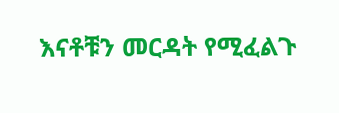እናቶቹን መርዳት የሚፈልጉ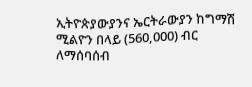ኢትዮጵያውያንና ኤርትራውያን ከግማሽ ሚልዮን በላይ (560,000) ብር ለማሰባሰብ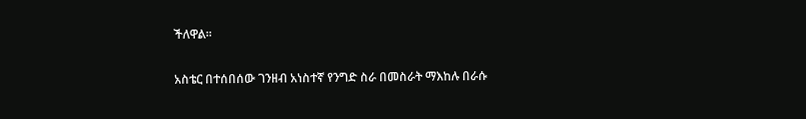ችለዋል።

አስቴር በተሰበሰው ገንዘብ አነስተኛ የንግድ ስራ በመስራት ማእከሉ በራሱ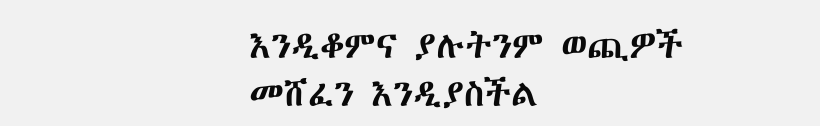እንዲቆምና ያሉትንም ወጪዎች መሸፈን እንዲያስችል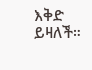እቅድ ይዛለች።